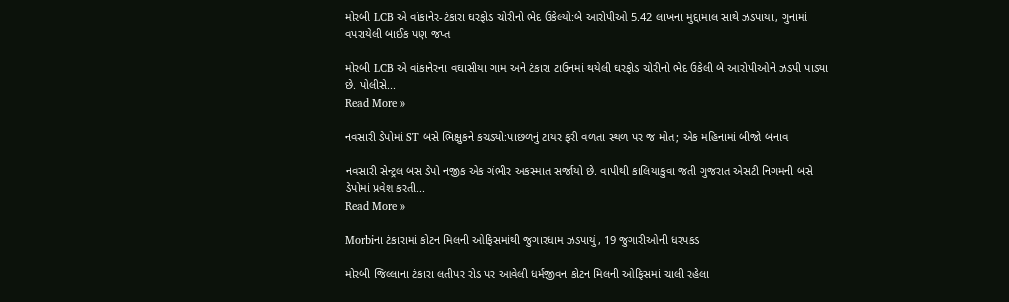મોરબી LCB એ વાંકાનેર-ટંકારા ઘરફોડ ચોરીનો ભેદ ઉકેલ્યો:બે આરોપીઓ 5.42 લાખના મુદ્દામાલ સાથે ઝડપાયા, ગુનામાં વપરાયેલી બાઈક પણ જપ્ત

મોરબી LCB એ વાંકાનેરના વઘાસીયા ગામ અને ટંકારા ટાઉનમાં થયેલી ઘરફોડ ચોરીનો ભેદ ઉકેલી બે આરોપીઓને ઝડપી પાડ્યા છે. પોલીસે...
Read More »

નવસારી ડેપોમાં ST બસે ભિક્ષુકને કચડ્યો:પાછળનું ટાયર ફરી વળતા સ્થળ પર જ મોત; એક મહિનામાં બીજો બનાવ

નવસારી સેન્ટ્રલ બસ ડેપો નજીક એક ગંભીર અકસ્માત સર્જાયો છે. વાપીથી કાલિયાકુવા જતી ગુજરાત એસટી નિગમની બસે ડેપોમાં પ્રવેશ કરતી...
Read More »

Morbiના ટંકારામાં કોટન મિલની ઓફિસમાંથી જુગારધામ ઝડપાયું, 19 જુગારીઓની ધરપકડ

મોરબી જિલ્લાના ટંકારા લતીપર રોડ પર આવેલી ધર્મજીવન કોટન મિલની ઓફિસમાં ચાલી રહેલા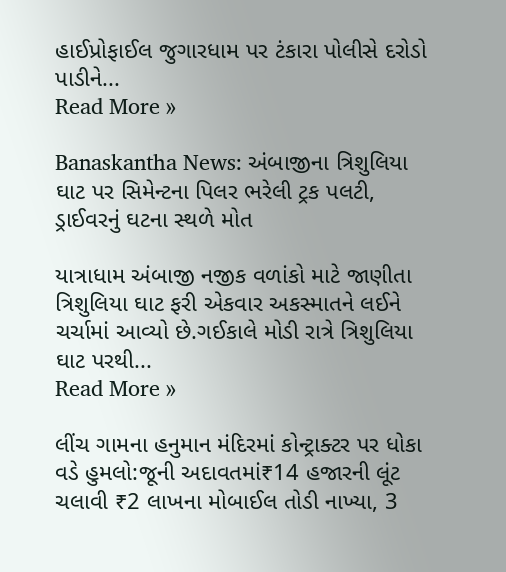હાઈપ્રોફાઈલ જુગારધામ પર ટંકારા પોલીસે દરોડો પાડીને...
Read More »

Banaskantha News: અંબાજીના ત્રિશુલિયા ઘાટ પર સિમેન્ટના પિલર ભરેલી ટ્રક પલટી, ડ્રાઈવરનું ઘટના સ્થળે મોત

યાત્રાધામ અંબાજી નજીક વળાંકો માટે જાણીતા ત્રિશુલિયા ઘાટ ફરી એકવાર અકસ્માતને લઈને ચર્ચામાં આવ્યો છે.ગઈકાલે મોડી રાત્રે ત્રિશુલિયા ઘાટ પરથી...
Read More »

લીંચ ગામના હનુમાન મંદિરમાં કોન્ટ્રાક્ટર પર ધોકા વડે હુમલો:જૂની અદાવતમાં₹14 હજારની લૂંટ ચલાવી ₹2 લાખના મોબાઈલ તોડી નાખ્યા, 3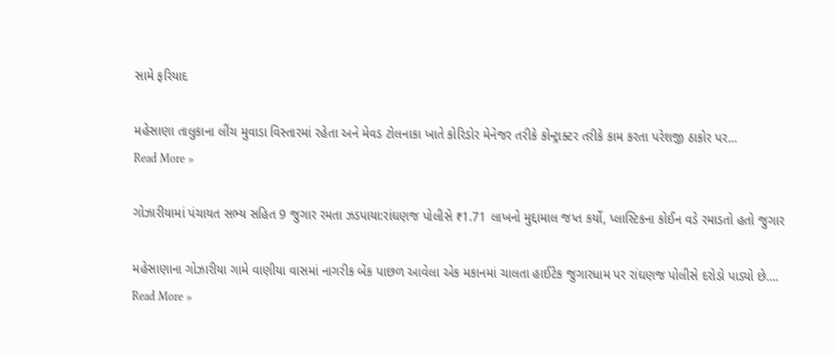સામે ફરિયાદ

મહેસાણા તાલુકાના લીંચ મુવાડા વિસ્તારમાં રહેતા અને મેવડ ટોલનાકા ખાતે કોરિડોર મેનેજર તરીકે કોન્ટ્રાક્ટર તરીકે કામ કરતા પરેશજી ઠાકોર પર...
Read More »

ગોઝારીયામાં પંચાયત સભ્ય સહિત 9 જુગાર રમતા ઝડપાયા:રાંઘણજ પોલીસે ₹1.71 લાખનો મુદ્દામાલ જપ્ત કર્યો, પ્લાસ્ટિકના કોઈન વડે રમાડતો હતો જુગાર

મહેસાણાના ગોઝારીયા ગામે વાણીયા વાસમાં નાગરીક બેંક પાછળ આવેલા એક મકાનમાં ચાલતા હાઈટેક જુગારધામ પર રાંઘણજ પોલીસે દરોડો પાડ્યો છે....
Read More »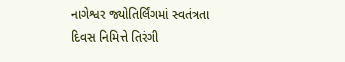નાગેશ્વર જ્યોતિર્લિંગમાં સ્વતંત્રતા દિવસ નિમિત્તે તિરંગી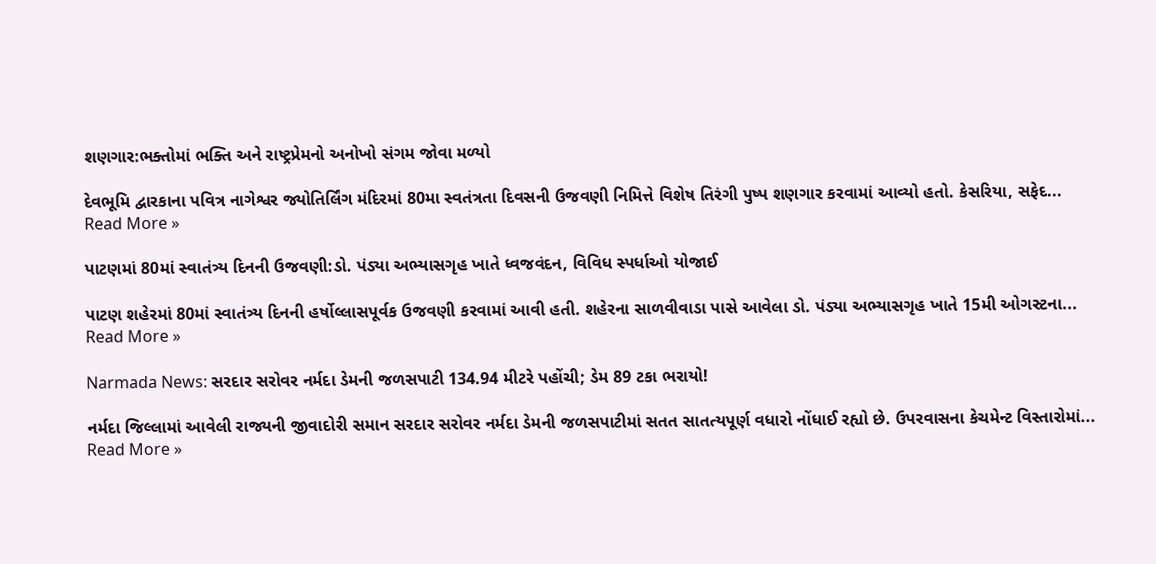શણગાર:ભક્તોમાં ભક્તિ અને રાષ્ટ્રપ્રેમનો અનોખો સંગમ જોવા મળ્યો

દેવભૂમિ દ્વારકાના પવિત્ર નાગેશ્વર જ્યોતિર્લિંગ મંદિરમાં 80મા સ્વતંત્રતા દિવસની ઉજવણી નિમિત્તે વિશેષ તિરંગી પુષ્પ શણગાર કરવામાં આવ્યો હતો. કેસરિયા, સફેદ...
Read More »

પાટણમાં 80માં સ્વાતંત્ર્ય દિનની ઉજવણી:ડો. પંડ્યા અભ્યાસગૃહ ખાતે ધ્વજવંદન, વિવિધ સ્પર્ધાઓ યોજાઈ

પાટણ શહેરમાં 80માં સ્વાતંત્ર્ય દિનની હર્ષોલ્લાસપૂર્વક ઉજવણી કરવામાં આવી હતી. શહેરના સાળવીવાડા પાસે આવેલા ડો. પંડ્યા અભ્યાસગૃહ ખાતે 15મી ઓગસ્ટના...
Read More »

Narmada News: સરદાર સરોવર નર્મદા ડેમની જળસપાટી 134.94 મીટરે પહોંચી; ડેમ 89 ટકા ભરાયો!

નર્મદા જિલ્લામાં આવેલી રાજ્યની જીવાદોરી સમાન સરદાર સરોવર નર્મદા ડેમની જળસપાટીમાં સતત સાતત્યપૂર્ણ વધારો નોંધાઈ રહ્યો છે. ઉપરવાસના કેચમેન્ટ વિસ્તારોમાં...
Read More »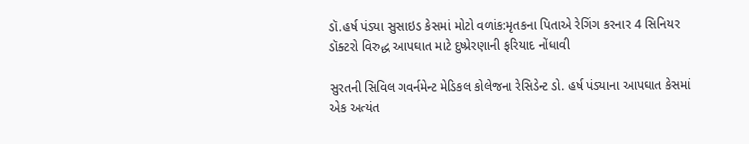ડૉ.હર્ષ પંડ્યા સુસાઇડ કેસમાં મોટો વળાંક:મૃતકના પિતાએ રેગિંગ કરનાર 4 સિનિયર ડૉક્ટરો વિરુદ્ધ આપઘાત માટે દુષ્પ્રેરણાની ફરિયાદ નોંધાવી

સુરતની સિવિલ ગવર્નમેન્ટ મેડિકલ કોલેજના રેસિડેન્ટ ડો. હર્ષ પંડ્યાના આપઘાત કેસમાં એક અત્યંત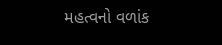મહત્વનો વળાંક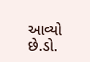આવ્યો છે.ડો.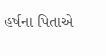હર્ષના પિતાએ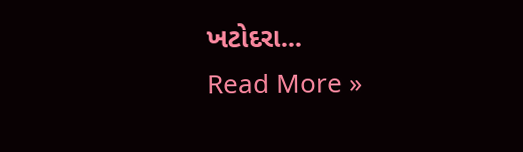ખટોદરા...
Read More »